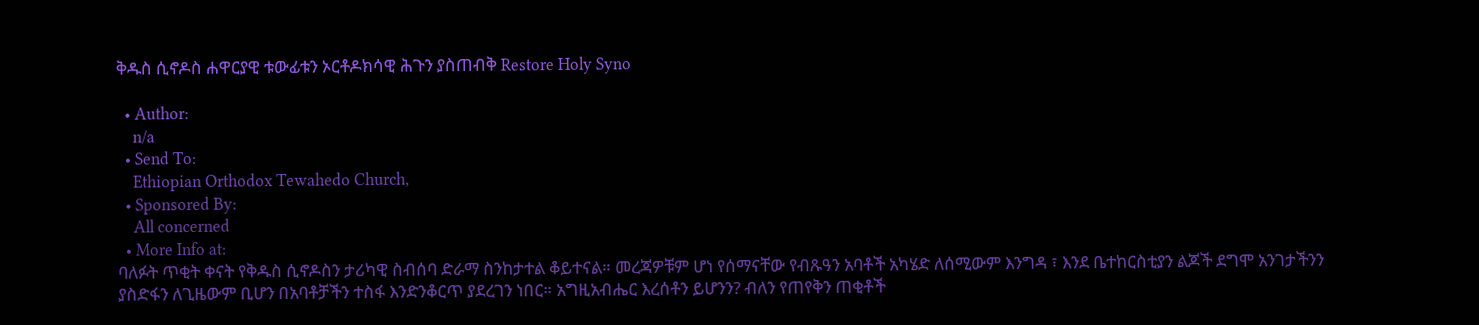ቅዱስ ሲኖዶስ ሐዋርያዊ ቱውፊቱን ኦርቶዶክሳዊ ሕጉን ያስጠብቅ Restore Holy Syno

  • Author:
    n/a
  • Send To:
    Ethiopian Orthodox Tewahedo Church,
  • Sponsored By:
    All concerned
  • More Info at:
ባለፉት ጥቂት ቀናት የቅዱስ ሲኖዶስን ታሪካዊ ስብሰባ ድራማ ስንከታተል ቆይተናል። መረጃዎቹም ሆነ የሰማናቸው የብጹዓን አባቶች አካሄድ ለሰሚውም እንግዳ ፣ እንደ ቤተከርስቲያን ልጆች ደግሞ አንገታችንን ያስድፋን ለጊዜውም ቢሆን በአባቶቻችን ተስፋ እንድንቆርጥ ያደረገን ነበር። አግዚአብሔር እረሰቶን ይሆንን? ብለን የጠየቅን ጠቂቶች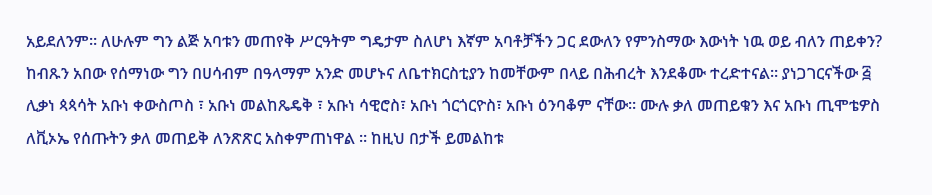አይደለንም። ለሁሉም ግን ልጅ አባቱን መጠየቅ ሥርዓትም ግዴታም ስለሆነ እኛም አባቶቻችን ጋር ደውለን የምንስማው እውነት ነዉ ወይ ብለን ጠይቀን? ከብጹን አበው የሰማነው ግን በሀሳብም በዓላማም አንድ መሆኑና ለቤተክርስቲያን ከመቸውም በላይ በሕብረት እንደቆሙ ተረድተናል። ያነጋገርናችው ፭ ሊቃነ ጳጳሳት አቡነ ቀውስጦስ ፣ አቡነ መልከጼዴቅ ፣ አቡነ ሳዊሮስ፣ አቡነ ጎርጎርዮስ፣ አቡነ ዕንባቆም ናቸው። ሙሉ ቃለ መጠይቁን እና አቡነ ጢሞቴዎስ ለቪኦኤ የሰጡትን ቃለ መጠይቅ ለንጽጽር አስቀምጠነዋል ። ከዚህ በታች ይመልከቱ